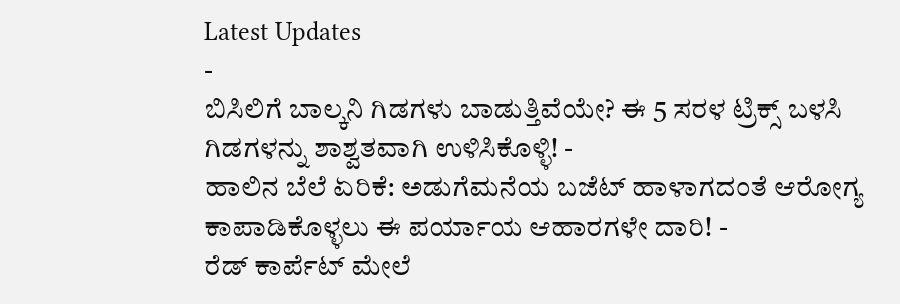Latest Updates
-
ಬಿಸಿಲಿಗೆ ಬಾಲ್ಕನಿ ಗಿಡಗಳು ಬಾಡುತ್ತಿವೆಯೇ? ಈ 5 ಸರಳ ಟ್ರಿಕ್ಸ್ ಬಳಸಿ ಗಿಡಗಳನ್ನು ಶಾಶ್ವತವಾಗಿ ಉಳಿಸಿಕೊಳ್ಳಿ! -
ಹಾಲಿನ ಬೆಲೆ ಏರಿಕೆ: ಅಡುಗೆಮನೆಯ ಬಜೆಟ್ ಹಾಳಾಗದಂತೆ ಆರೋಗ್ಯ ಕಾಪಾಡಿಕೊಳ್ಳಲು ಈ ಪರ್ಯಾಯ ಆಹಾರಗಳೇ ದಾರಿ! -
ರೆಡ್ ಕಾರ್ಪೆಟ್ ಮೇಲೆ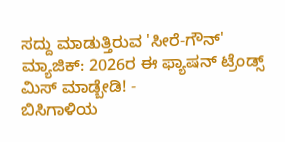ಸದ್ದು ಮಾಡುತ್ತಿರುವ 'ಸೀರೆ-ಗೌನ್' ಮ್ಯಾಜಿಕ್: 2026ರ ಈ ಫ್ಯಾಷನ್ ಟ್ರೆಂಡ್ಸ್ ಮಿಸ್ ಮಾಡ್ಬೇಡಿ! -
ಬಿಸಿಗಾಳಿಯ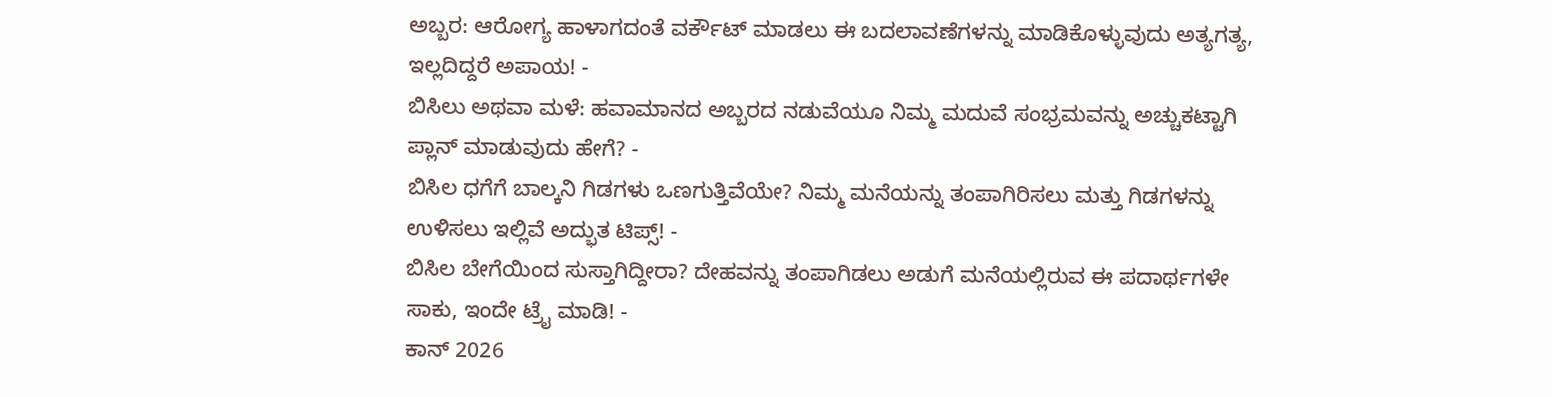ಅಬ್ಬರ: ಆರೋಗ್ಯ ಹಾಳಾಗದಂತೆ ವರ್ಕೌಟ್ ಮಾಡಲು ಈ ಬದಲಾವಣೆಗಳನ್ನು ಮಾಡಿಕೊಳ್ಳುವುದು ಅತ್ಯಗತ್ಯ, ಇಲ್ಲದಿದ್ದರೆ ಅಪಾಯ! -
ಬಿಸಿಲು ಅಥವಾ ಮಳೆ: ಹವಾಮಾನದ ಅಬ್ಬರದ ನಡುವೆಯೂ ನಿಮ್ಮ ಮದುವೆ ಸಂಭ್ರಮವನ್ನು ಅಚ್ಚುಕಟ್ಟಾಗಿ ಪ್ಲಾನ್ ಮಾಡುವುದು ಹೇಗೆ? -
ಬಿಸಿಲ ಧಗೆಗೆ ಬಾಲ್ಕನಿ ಗಿಡಗಳು ಒಣಗುತ್ತಿವೆಯೇ? ನಿಮ್ಮ ಮನೆಯನ್ನು ತಂಪಾಗಿರಿಸಲು ಮತ್ತು ಗಿಡಗಳನ್ನು ಉಳಿಸಲು ಇಲ್ಲಿವೆ ಅದ್ಭುತ ಟಿಪ್ಸ್! -
ಬಿಸಿಲ ಬೇಗೆಯಿಂದ ಸುಸ್ತಾಗಿದ್ದೀರಾ? ದೇಹವನ್ನು ತಂಪಾಗಿಡಲು ಅಡುಗೆ ಮನೆಯಲ್ಲಿರುವ ಈ ಪದಾರ್ಥಗಳೇ ಸಾಕು, ಇಂದೇ ಟ್ರೈ ಮಾಡಿ! -
ಕಾನ್ 2026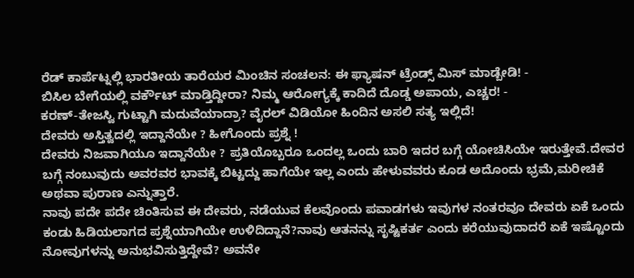ರೆಡ್ ಕಾರ್ಪೆಟ್ನಲ್ಲಿ ಭಾರತೀಯ ತಾರೆಯರ ಮಿಂಚಿನ ಸಂಚಲನ: ಈ ಫ್ಯಾಷನ್ ಟ್ರೆಂಡ್ಸ್ ಮಿಸ್ ಮಾಡ್ಬೇಡಿ! -
ಬಿಸಿಲ ಬೇಗೆಯಲ್ಲಿ ವರ್ಕೌಟ್ ಮಾಡ್ತಿದ್ದೀರಾ? ನಿಮ್ಮ ಆರೋಗ್ಯಕ್ಕೆ ಕಾದಿದೆ ದೊಡ್ಡ ಅಪಾಯ, ಎಚ್ಚರ! -
ಕರಣ್-ತೇಜಸ್ವಿ ಗುಟ್ಟಾಗಿ ಮದುವೆಯಾದ್ರಾ? ವೈರಲ್ ವಿಡಿಯೋ ಹಿಂದಿನ ಅಸಲಿ ಸತ್ಯ ಇಲ್ಲಿದೆ!
ದೇವರು ಅಸ್ತಿತ್ವದಲ್ಲಿ ಇದ್ದಾನೆಯೇ ? ಹೀಗೊಂದು ಪ್ರಶ್ನೆ !
ದೇವರು ನಿಜವಾಗಿಯೂ ಇದ್ದಾನೆಯೇ ? ಪ್ರತಿಯೊಬ್ಬರೂ ಒಂದಲ್ಲ ಒಂದು ಬಾರಿ ಇದರ ಬಗ್ಗೆ ಯೋಚಿಸಿಯೇ ಇರುತ್ತೇವೆ.ದೇವರ ಬಗ್ಗೆ ನಂಬುವುದು ಅವರವರ ಭಾವಕ್ಕೆ ಬಿಟ್ಟದ್ದು ಹಾಗೆಯೇ ಇಲ್ಲ ಎಂದು ಹೇಳುವವರು ಕೂಡ ಅದೊಂದು ಭ್ರಮೆ,ಮರೀಚಿಕೆ ಅಥವಾ ಪುರಾಣ ಎನ್ನುತ್ತಾರೆ.
ನಾವು ಪದೇ ಪದೇ ಚಿಂತಿಸುವ ಈ ದೇವರು, ನಡೆಯುವ ಕೆಲವೊಂದು ಪವಾಡಗಳು ಇವುಗಳ ನಂತರವೂ ದೇವರು ಏಕೆ ಒಂದು ಕಂಡು ಹಿಡಿಯಲಾಗದ ಪ್ರಶ್ನೆಯಾಗಿಯೇ ಉಳಿದಿದ್ದಾನೆ?ನಾವು ಆತನನ್ನು ಸೃಷ್ಟಿಕರ್ತ ಎಂದು ಕರೆಯುವುದಾದರೆ ಏಕೆ ಇಷ್ಟೊಂದು ನೋವುಗಳನ್ನು ಅನುಭವಿಸುತ್ತಿದ್ದೇವೆ? ಅವನೇ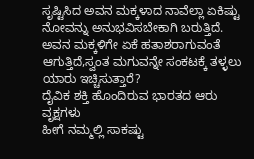ಸೃಷ್ಟಿಸಿದ ಅವನ ಮಕ್ಕಳಾದ ನಾವೆಲ್ಲಾ ಏಕಿಷ್ಟು ನೋವನ್ನು ಅನುಭವಿಸಬೇಕಾಗಿ ಬರುತ್ತಿದೆ. ಅವನ ಮಕ್ಕಳಿಗೇ ಏಕೆ ಹತಾಶರಾಗುವಂತೆ ಆಗುತ್ತಿದೆ,ಸ್ವಂತ ಮಗುವನ್ನೇ ಸಂಕಟಕ್ಕೆ ತಳ್ಳಲು ಯಾರು ಇಚ್ಚಿಸುತ್ತಾರೆ?
ದೈವಿಕ ಶಕ್ತಿ ಹೊಂದಿರುವ ಭಾರತದ ಆರು ವೃಕ್ಷಗಳು
ಹೀಗೆ ನಮ್ಮಲ್ಲಿ ಸಾಕಷ್ಟು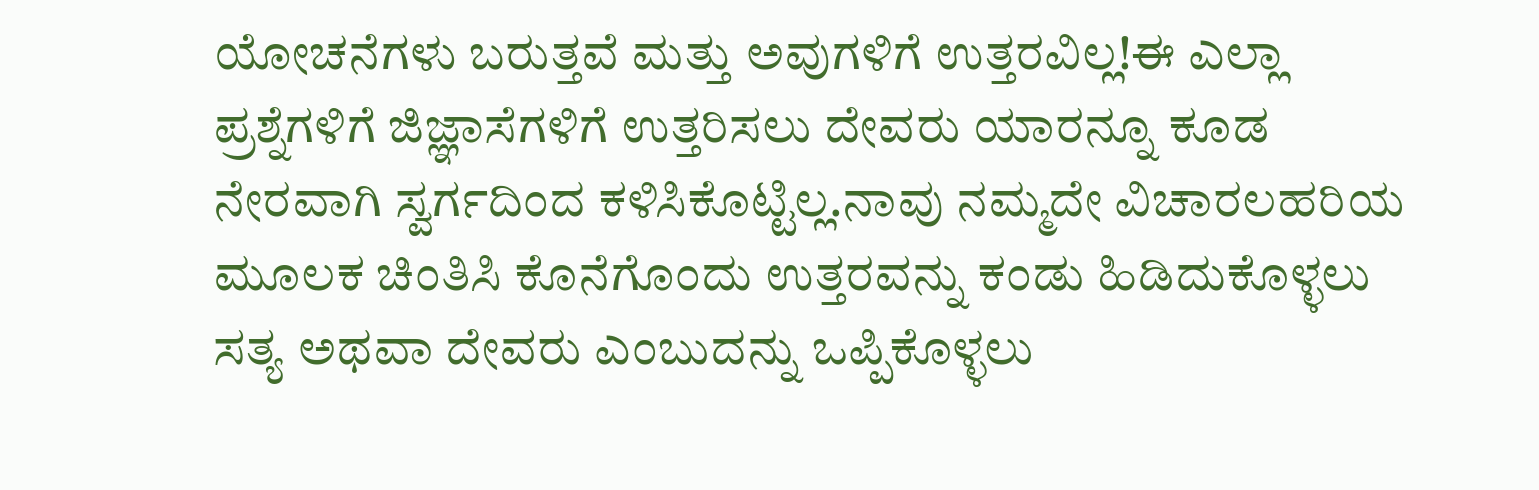ಯೋಚನೆಗಳು ಬರುತ್ತವೆ ಮತ್ತು ಅವುಗಳಿಗೆ ಉತ್ತರವಿಲ್ಲ!ಈ ಎಲ್ಲಾ ಪ್ರಶ್ನೆಗಳಿಗೆ ಜಿಜ್ಞಾಸೆಗಳಿಗೆ ಉತ್ತರಿಸಲು ದೇವರು ಯಾರನ್ನೂ ಕೂಡ ನೇರವಾಗಿ ಸ್ವರ್ಗದಿಂದ ಕಳಿಸಿಕೊಟ್ಟಿಲ್ಲ.ನಾವು ನಮ್ಮದೇ ವಿಚಾರಲಹರಿಯ ಮೂಲಕ ಚಿಂತಿಸಿ ಕೊನೆಗೊಂದು ಉತ್ತರವನ್ನು ಕಂಡು ಹಿಡಿದುಕೊಳ್ಳಲು ಸತ್ಯ ಅಥವಾ ದೇವರು ಎಂಬುದನ್ನು ಒಪ್ಪಿಕೊಳ್ಳಲು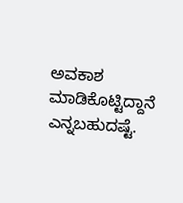ಅವಕಾಶ ಮಾಡಿಕೊಟ್ಟಿದ್ದಾನೆ ಎನ್ನಬಹುದಷ್ಟೆ.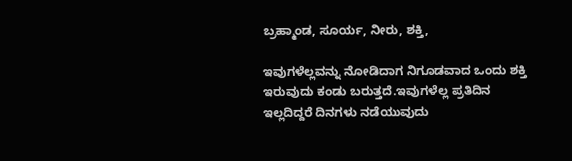ಬ್ರಹ್ಮಾಂಡ, ಸೂರ್ಯ, ನೀರು, ಶಕ್ತಿ,

ಇವುಗಳೆಲ್ಲವನ್ನು ನೋಡಿದಾಗ ನಿಗೂಡವಾದ ಒಂದು ಶಕ್ತಿ ಇರುವುದು ಕಂಡು ಬರುತ್ತದೆ.ಇವುಗಳೆಲ್ಲ ಪ್ರತಿದಿನ ಇಲ್ಲದಿದ್ದರೆ ದಿನಗಳು ನಡೆಯುವುದು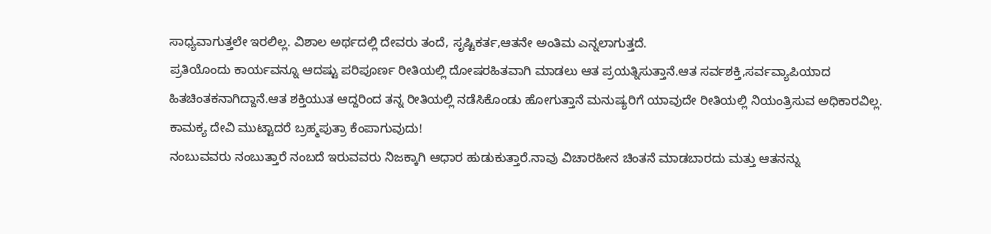ಸಾಧ್ಯವಾಗುತ್ತಲೇ ಇರಲಿಲ್ಲ. ವಿಶಾಲ ಅರ್ಥದಲ್ಲಿ ದೇವರು ತಂದೆ, ಸೃಷ್ಟಿಕರ್ತ,ಆತನೇ ಅಂತಿಮ ಎನ್ನಲಾಗುತ್ತದೆ.
ಪ್ರತಿಯೊಂದು ಕಾರ್ಯವನ್ನೂ ಆದಷ್ಟು ಪರಿಪೂರ್ಣ ರೀತಿಯಲ್ಲಿ ದೋಷರಹಿತವಾಗಿ ಮಾಡಲು ಆತ ಪ್ರಯತ್ನಿಸುತ್ತಾನೆ.ಆತ ಸರ್ವಶಕ್ತಿ,ಸರ್ವವ್ಯಾಪಿಯಾದ ಹಿತಚಿಂತಕನಾಗಿದ್ದಾನೆ.ಆತ ಶಕ್ತಿಯುತ ಆದ್ದರಿಂದ ತನ್ನ ರೀತಿಯಲ್ಲಿ ನಡೆಸಿಕೊಂಡು ಹೋಗುತ್ತಾನೆ ಮನುಷ್ಯರಿಗೆ ಯಾವುದೇ ರೀತಿಯಲ್ಲಿ ನಿಯಂತ್ರಿಸುವ ಅಧಿಕಾರವಿಲ್ಲ.
ಕಾಮಕ್ಯ ದೇವಿ ಮುಟ್ಟಾದರೆ ಬ್ರಹ್ಮಪುತ್ರಾ ಕೆಂಪಾಗುವುದು!
ನಂಬುವವರು ನಂಬುತ್ತಾರೆ ನಂಬದೆ ಇರುವವರು ನಿಜಕ್ಕಾಗಿ ಆಧಾರ ಹುಡುಕುತ್ತಾರೆ.ನಾವು ವಿಚಾರಹೀನ ಚಿಂತನೆ ಮಾಡಬಾರದು ಮತ್ತು ಆತನನ್ನು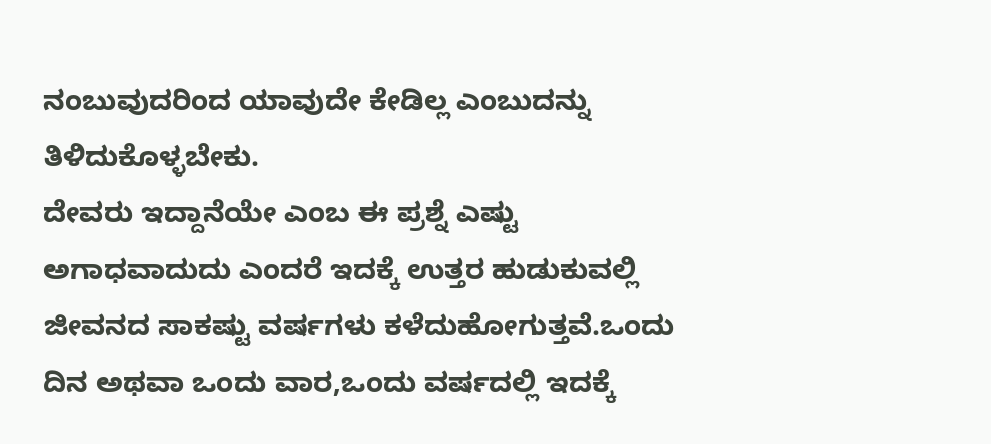ನಂಬುವುದರಿಂದ ಯಾವುದೇ ಕೇಡಿಲ್ಲ ಎಂಬುದನ್ನು ತಿಳಿದುಕೊಳ್ಳಬೇಕು.
ದೇವರು ಇದ್ದಾನೆಯೇ ಎಂಬ ಈ ಪ್ರಶ್ನೆ ಎಷ್ಟು ಅಗಾಧವಾದುದು ಎಂದರೆ ಇದಕ್ಕೆ ಉತ್ತರ ಹುಡುಕುವಲ್ಲಿ ಜೀವನದ ಸಾಕಷ್ಟು ವರ್ಷಗಳು ಕಳೆದುಹೋಗುತ್ತವೆ.ಒಂದು ದಿನ ಅಥವಾ ಒಂದು ವಾರ,ಒಂದು ವರ್ಷದಲ್ಲಿ ಇದಕ್ಕೆ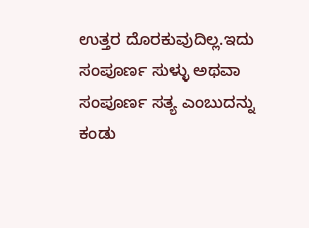ಉತ್ತರ ದೊರಕುವುದಿಲ್ಲ.ಇದು ಸಂಪೂರ್ಣ ಸುಳ್ಳು ಅಥವಾ ಸಂಪೂರ್ಣ ಸತ್ಯ ಎಂಬುದನ್ನು ಕಂಡು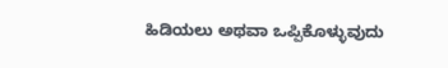ಹಿಡಿಯಲು ಅಥವಾ ಒಪ್ಪಿಕೊಳ್ಳುವುದು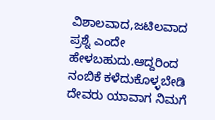ವಿಶಾಲವಾದ,ಜಟಿಲವಾದ ಪ್ರಶ್ನೆ ಎಂದೇ ಹೇಳಬಹುದು.ಆದ್ದರಿಂದ ನಂಬಿಕೆ ಕಳೆದುಕೊಳ್ಳಬೇಡಿ ದೇವರು ಯಾವಾಗ ನಿಮಗೆ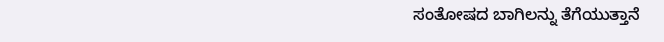ಸಂತೋಷದ ಬಾಗಿಲನ್ನು ತೆಗೆಯುತ್ತಾನೆ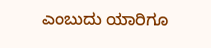ಎಂಬುದು ಯಾರಿಗೂ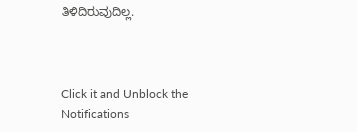ತಿಳಿದಿರುವುದಿಲ್ಲ.



Click it and Unblock the Notifications